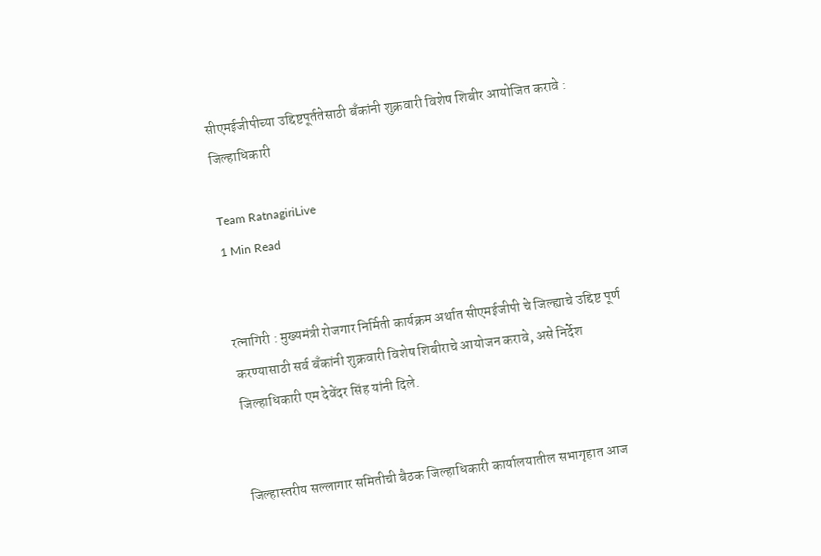सीएमईजीपीच्या उद्दिष्टपूर्ततेसाठी बँकांनी शुक्रवारी विशेष शिबीर आयोजित करावे : जिल्हाधिकारी

Team RatnagiriLive
1 Min Read


रत्नागिरी : मुख्यमंत्री रोजगार निर्मिती कार्यक्रम अर्थात सीएमईजीपी चे जिल्ह्याचे उद्दिष्ट पूर्ण करण्यासाठी सर्व बँकांनी शुक्रवारी विशेष शिबीराचे आयोजन करावे, असे निर्देश जिल्हाधिकारी एम देवेंदर सिंह यांनी दिले.


जिल्हास्तरीय सल्लागार समितीची बैठक जिल्हाधिकारी कार्यालयातील सभागृहात आज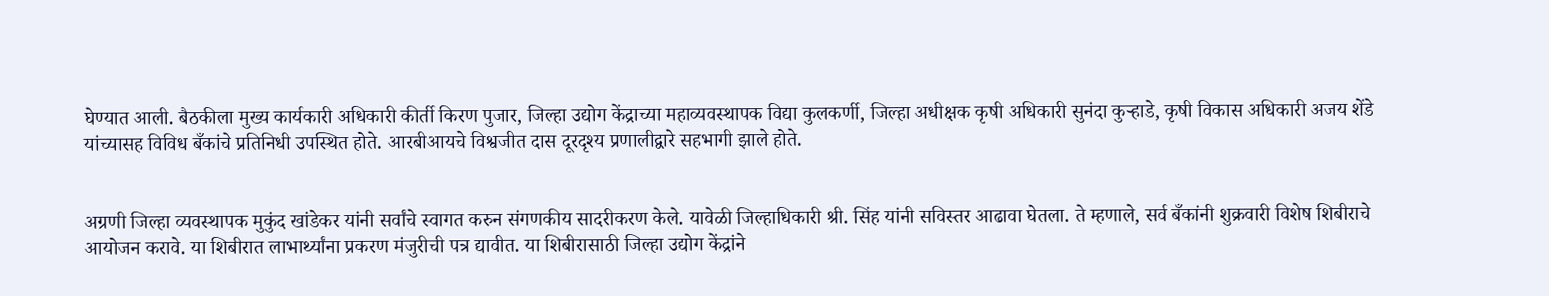घेण्यात आली. बैठकीला मुख्य कार्यकारी अधिकारी कीर्ती किरण पुजार, जिल्हा उद्योग केंद्राच्या महाव्यवस्थापक विद्या कुलकर्णी, जिल्हा अधीक्षक कृषी अधिकारी सुनंदा कुऱ्हाडे, कृषी विकास अधिकारी अजय शेंडे यांच्यासह विविध बँकांचे प्रतिनिधी उपस्थित होते. आरबीआयचे विश्वजीत दास दूरदृश्य प्रणालीद्वारे सहभागी झाले होते.


अग्रणी जिल्हा व्यवस्थापक मुकुंद खांडेकर यांनी सर्वांचे स्वागत करुन संगणकीय सादरीकरण केले. यावेळी जिल्हाधिकारी श्री. सिंह यांनी सविस्तर आढावा घेतला. ते म्हणाले, सर्व बँकांनी शुक्रवारी विशेष शिबीराचे आयोजन करावे. या शिबीरात लाभार्थ्यांना प्रकरण मंजुरीची पत्र द्यावीत. या शिबीरासाठी जिल्हा उद्योग केंद्रांने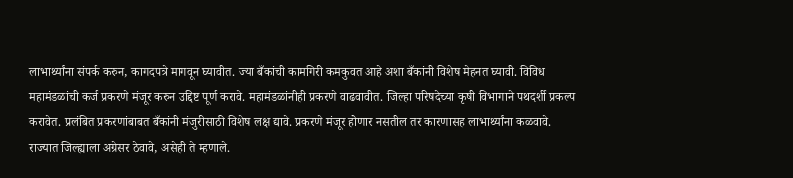लाभार्थ्यांना संपर्क करुन, कागदपत्रे मागवून घ्यावीत. ज्या बँकांची कामगिरी कमकुवत आहे अशा बँकांनी विशेष मेहनत घ्यावी. विविध महामंडळांची कर्ज प्रकरणे मंजूर करुन उद्दिष्ट पूर्ण करावे. महामंडळांनीही प्रकरणे वाढवावीत. जिल्हा परिषदेच्या कृषी विभागाने पथदर्शी प्रकल्प करावेत. प्रलंबित प्रकरणांबाबत बँकांनी मंजुरीसाठी विशेष लक्ष द्यावे. प्रकरणे मंजूर होणार नसतील तर कारणासह लाभार्थ्यांना कळवावे. राज्यात जिल्ह्याला अग्रेसर ठेवावे, असेही ते म्हणाले.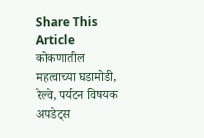Share This Article
कोकणातील महत्वाच्या घडामोडी, रेल्वे, पर्यटन विषयक अपडेट्स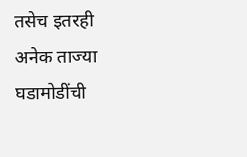तसेच इतरही अनेक ताज्या घडामोडींची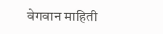वेगवान माहिती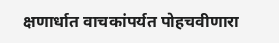क्षणार्धात वाचकांपर्यत पोहचवीणारा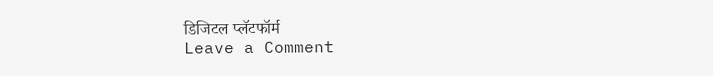डिजिटल प्लॅटफॉर्म
Leave a Comment